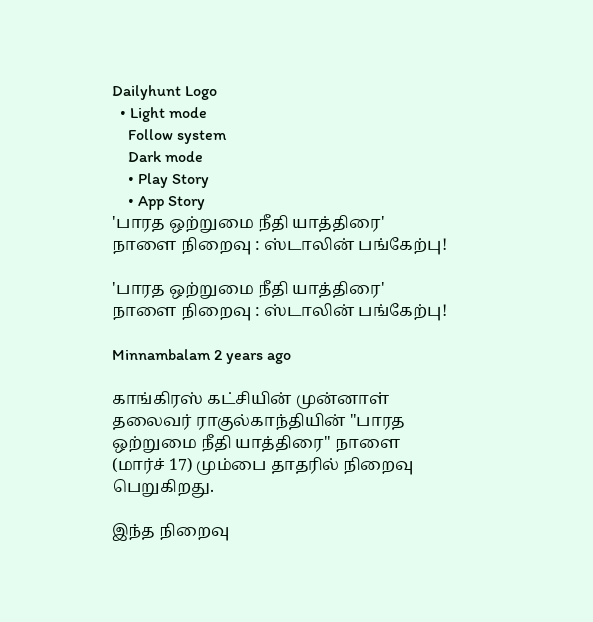Dailyhunt Logo
  • Light mode
    Follow system
    Dark mode
    • Play Story
    • App Story
'பாரத ஒற்றுமை நீதி யாத்திரை' நாளை நிறைவு : ஸ்டாலின் பங்கேற்பு!

'பாரத ஒற்றுமை நீதி யாத்திரை' நாளை நிறைவு : ஸ்டாலின் பங்கேற்பு!

Minnambalam 2 years ago

காங்கிரஸ் கட்சியின் முன்னாள் தலைவர் ராகுல்காந்தியின் "பாரத ஒற்றுமை நீதி யாத்திரை" நாளை (மார்ச் 17) மும்பை தாதரில் நிறைவு பெறுகிறது.

இந்த நிறைவு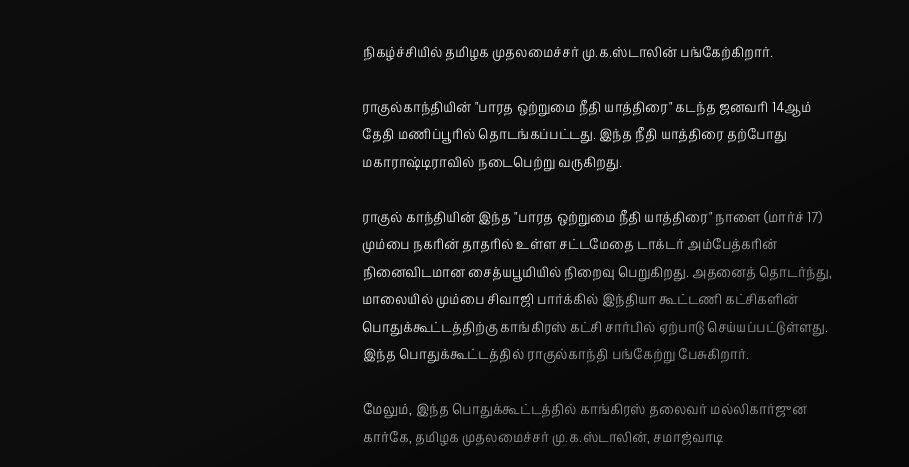நிகழ்ச்சியில் தமிழக முதலமைச்சர் மு.க.ஸ்டாலின் பங்கேற்கிறார்.

ராகுல்காந்தியின் "பாரத ஒற்றுமை நீதி யாத்திரை" கடந்த ஜனவரி 14ஆம் தேதி மணிப்பூரில் தொடங்கப்பட்டது. இந்த நீதி யாத்திரை தற்போது மகாராஷ்டிராவில் நடைபெற்று வருகிறது.

ராகுல் காந்தியின் இந்த "பாரத ஒற்றுமை நீதி யாத்திரை" நாளை (மார்ச் 17) மும்பை நகரின் தாதரில் உள்ள சட்டமேதை டாக்டர் அம்பேத்கரின் நினைவிடமான சைத்யபூமியில் நிறைவு பெறுகிறது. அதனைத் தொடர்ந்து, மாலையில் மும்பை சிவாஜி பார்க்கில் இந்தியா கூட்டணி கட்சிகளின் பொதுக்கூட்டத்திற்கு காங்கிரஸ் கட்சி சார்பில் ஏற்பாடு செய்யப்பட்டுள்ளது. இந்த பொதுக்கூட்டத்தில் ராகுல்காந்தி பங்கேற்று பேசுகிறார்.

மேலும், இந்த பொதுக்கூட்டத்தில் காங்கிரஸ் தலைவர் மல்லிகார்ஜுன கார்கே, தமிழக முதலமைச்சர் மு.க.ஸ்டாலின், சமாஜ்வாடி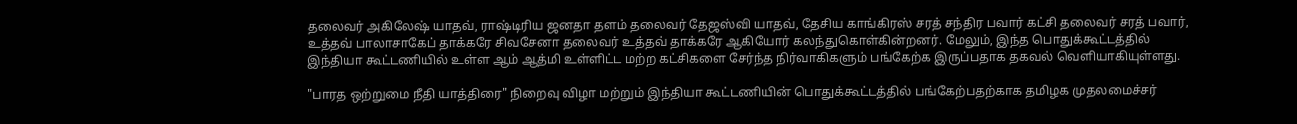தலைவர் அகிலேஷ் யாதவ், ராஷ்டிரிய ஜனதா தளம் தலைவர் தேஜஸ்வி யாதவ், தேசிய காங்கிரஸ் சரத் சந்திர பவார் கட்சி தலைவர் சரத் பவார், உத்தவ் பாலாசாகேப் தாக்கரே சிவசேனா தலைவர் உத்தவ் தாக்கரே ஆகியோர் கலந்துகொள்கின்றனர். மேலும், இந்த பொதுக்கூட்டத்தில் இந்தியா கூட்டணியில் உள்ள ஆம் ஆத்மி உள்ளிட்ட மற்ற கட்சிகளை சேர்ந்த நிர்வாகிகளும் பங்கேற்க இருப்பதாக தகவல் வெளியாகியுள்ளது.

"பாரத ஒற்றுமை நீதி யாத்திரை" நிறைவு விழா மற்றும் இந்தியா கூட்டணியின் பொதுக்கூட்டத்தில் பங்கேற்பதற்காக தமிழக முதலமைச்சர்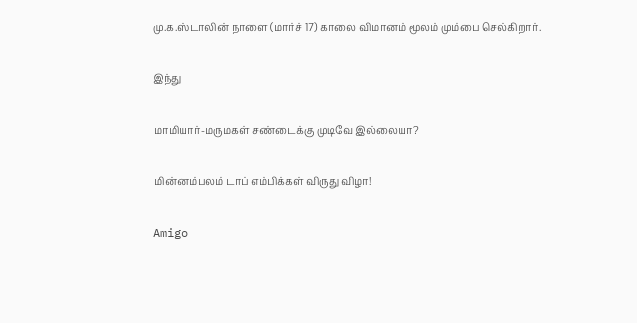மு.க.ஸ்டாலின் நாளை (மார்ச் 17) காலை விமானம் மூலம் மும்பை செல்கிறார்.

இந்து

மாமியார்-மருமகள் சண்டைக்கு முடிவே இல்லையா?

மின்னம்பலம் டாப் எம்பிக்கள் விருது விழா!

Amigo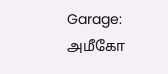Garage: அமீகோ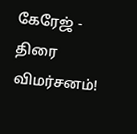கேரேஜ் - திரை விமர்சனம்!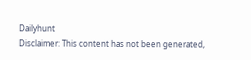Dailyhunt
Disclaimer: This content has not been generated,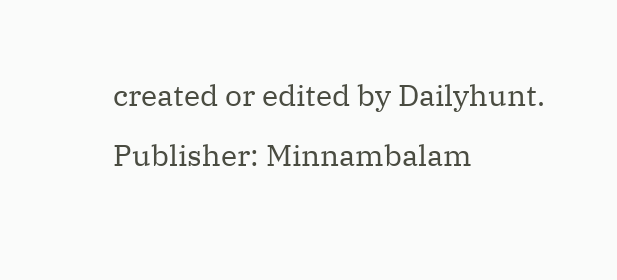created or edited by Dailyhunt. Publisher: Minnambalam